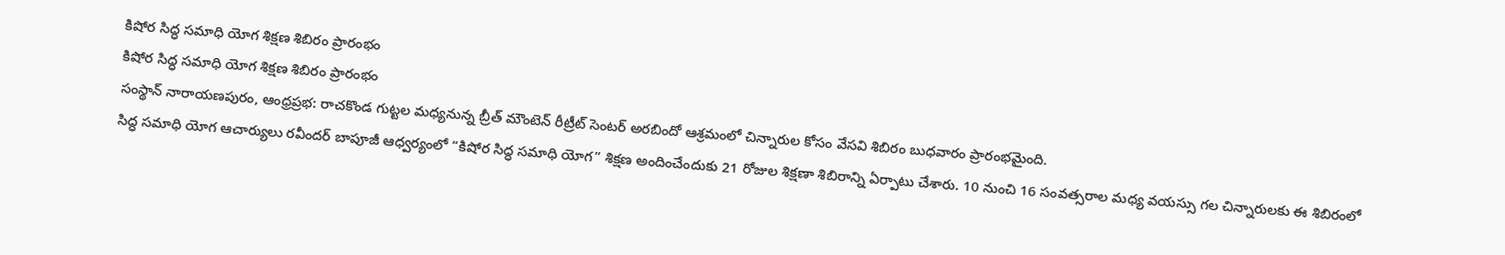కిషోర సిద్ధ సమాధి యోగ శిక్షణ శిబిరం ప్రారంభం
కిషోర సిద్ధ సమాధి యోగ శిక్షణ శిబిరం ప్రారంభం
సంస్థాన్ నారాయణపురం, ఆంధ్రప్రభ: రాచకొండ గుట్టల మధ్యనున్న బ్రీత్ మౌంటెన్ రీట్రీట్ సెంటర్ అరబిందో ఆశ్రమంలో చిన్నారుల కోసం వేసవి శిబిరం బుధవారం ప్రారంభమైంది.
సిద్ధ సమాధి యోగ ఆచార్యులు రవీందర్ బాపూజీ ఆధ్వర్యంలో “కిషోర సిద్ధ సమాధి యోగ” శిక్షణ అందించేందుకు 21 రోజుల శిక్షణా శిబిరాన్ని ఏర్పాటు చేశారు. 10 నుంచి 16 సంవత్సరాల మధ్య వయస్సు గల చిన్నారులకు ఈ శిబిరంలో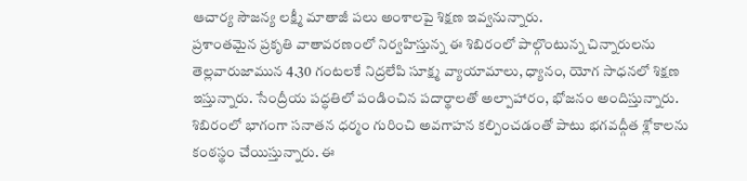ఆచార్య సౌజన్య లక్ష్మీ మాతాజీ పలు అంశాలపై శిక్షణ ఇవ్వనున్నారు.
ప్రశాంతమైన ప్రకృతి వాతావరణంలో నిర్వహిస్తున్న ఈ శిబిరంలో పాల్గొంటున్న చిన్నారులను తెల్లవారుజామున 4.30 గంటలకే నిద్రలేపి సూక్ష్మ వ్యాయామాలు, ధ్యానం, యోగ సాధనలో శిక్షణ ఇస్తున్నారు. సేంద్రీయ పద్ధతిలో పండించిన పదార్థాలతో అల్పాహారం, భోజనం అందిస్తున్నారు.
శిబిరంలో భాగంగా సనాతన ధర్మం గురించి అవగాహన కల్పించడంతో పాటు భగవద్గీత శ్లోకాలను కంఠస్థం చేయిస్తున్నారు. ఈ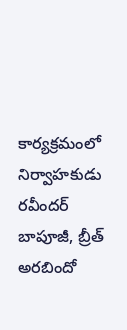కార్యక్రమంలో నిర్వాహకుడు రవీందర్ బాపూజీ, బ్రీత్ అరబిందో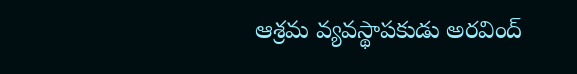ఆశ్రమ వ్యవస్థాపకుడు అరవింద్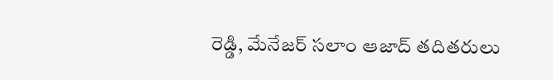రెడ్డి, మేనేజర్ సలాం ఆజాద్ తదితరులు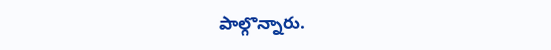పాల్గొన్నారు.